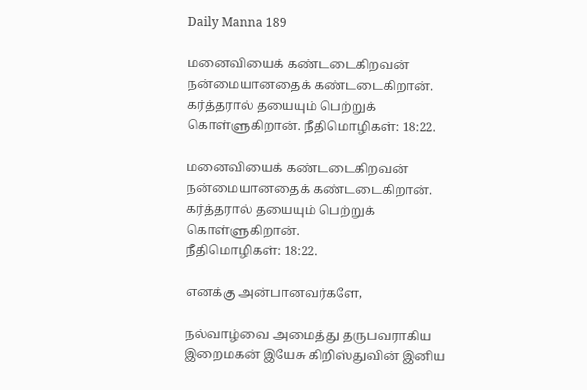Daily Manna 189

மனைவியைக் கண்டடைகிறவன் நன்மையானதைக் கண்டடைகிறான். கர்த்தரால் தயையும் பெற்றுக் கொள்ளுகிறான். நீதிமொழிகள்: 18:22.

மனைவியைக் கண்டடைகிறவன் நன்மையானதைக் கண்டடைகிறான். கர்த்தரால் தயையும் பெற்றுக் கொள்ளுகிறான்.
நீதிமொழிகள்: 18:22.

எனக்கு அன்பானவர்களே,

நல்வாழ்வை அமைத்து தருபவராகிய இறைமகன் இயேசு கிறிஸ்துவின் இனிய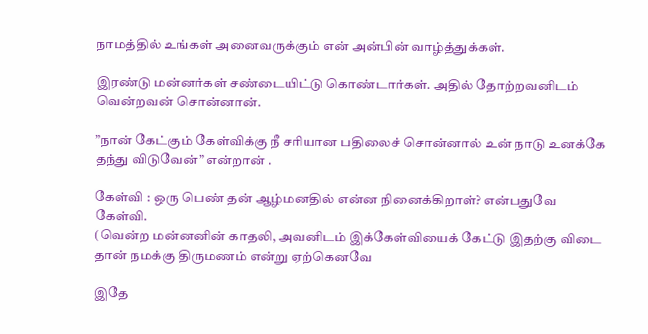நாமத்தில் உங்கள் அனைவருக்கும் என் அன்பின் வாழ்த்துக்கள்.

இரண்டு மன்னர்கள் சண்டையிட்டு கொண்டார்கள். அதில் தோற்றவனிடம் வென்றவன் சொன்னான்.

”நான் கேட்கும் கேள்விக்கு நீ சரியான பதிலைச் சொன்னால் உன் நாடு உனக்கே தந்து விடுவேன்” என்றான் .

கேள்வி : ஒரு பெண் தன் ஆழ்மனதில் என்ன நினைக்கிறாள்? என்பதுவே கேள்வி.
(வென்ற மன்னனின் காதலி, அவனிடம் இக்கேள்வியைக் கேட்டு இதற்கு விடை தான் நமக்கு திருமணம் என்று ஏற்கெனவே

இதே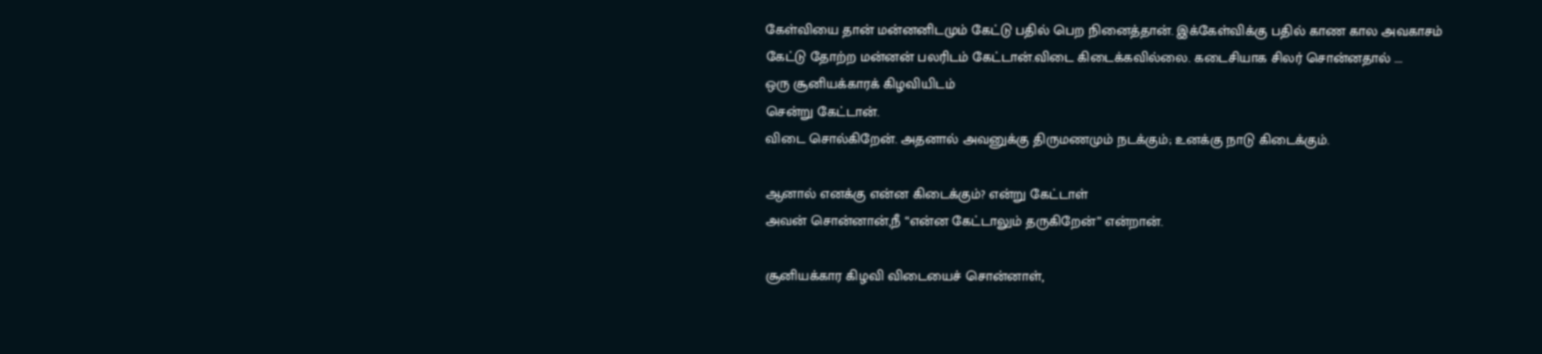கேள்வியை தான் மன்னனிடமும் கேட்டு பதில் பெற நினைத்தான். இக்கேள்விக்கு பதில் காண கால அவகாசம் கேட்டு தோற்ற மன்னன் பலரிடம் கேட்டான்.விடை கிடைக்கவில்லை. கடைசியாக சிலர் சொன்னதால் ….
ஒரு சூனியக்காரக் கிழவியிடம்
சென்று கேட்டான்.
விடை சொல்கிறேன். அதனால் அவனுக்கு திருமணமும் நடக்கும்; உனக்கு நாடு கிடைக்கும்.

ஆனால் எனக்கு என்ன கிடைக்கும்? என்று கேட்டாள்
அவன் சொன்னான்,நீ “என்ன கேட்டாலும் தருகிறேன்” என்றான்.

சூனியக்கார கிழவி விடையைச் சொன்னாள்,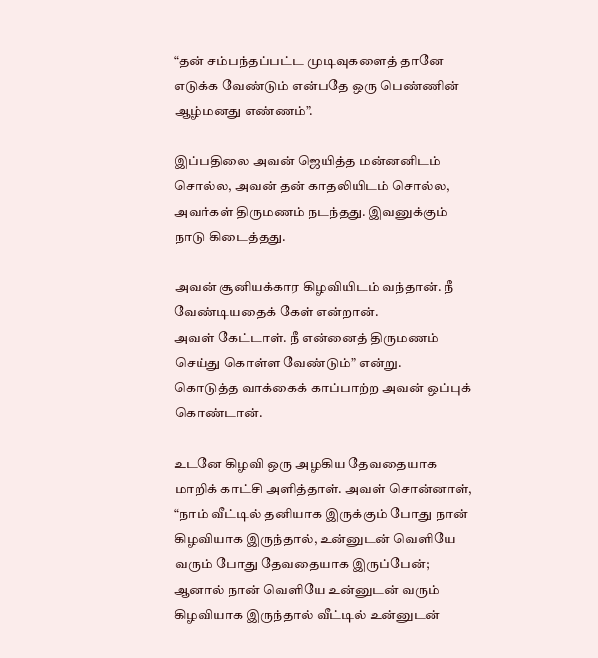“தன் சம்பந்தப்பட்ட முடிவுகளைத் தானே எடுக்க வேண்டும் என்பதே ஒரு பெண்ணின் ஆழ்மனது எண்ணம்”.

இப்பதிலை அவன் ஜெயித்த மன்னனிடம் சொல்ல, அவன் தன் காதலியிடம் சொல்ல, அவர்கள் திருமணம் நடந்தது. இவனுக்கும் நாடு கிடைத்தது.

அவன் சூனியக்கார கிழவியிடம் வந்தான். நீ வேண்டியதைக் கேள் என்றான்.
அவள் கேட்டாள். நீ என்னைத் திருமணம் செய்து கொள்ள வேண்டும்” என்று.
கொடுத்த வாக்கைக் காப்பாற்ற அவன் ஒப்புக் கொண்டான்.

உடனே கிழவி ஒரு அழகிய தேவதையாக மாறிக் காட்சி அளித்தாள். அவள் சொன்னாள்,
“நாம் வீட்டில் தனியாக இருக்கும் போது நான் கிழவியாக இருந்தால், உன்னுடன் வெளியே வரும் போது தேவதையாக இருப்பேன்; ஆனால் நான் வெளியே உன்னுடன் வரும் கிழவியாக இருந்தால் வீட்டில் உன்னுடன்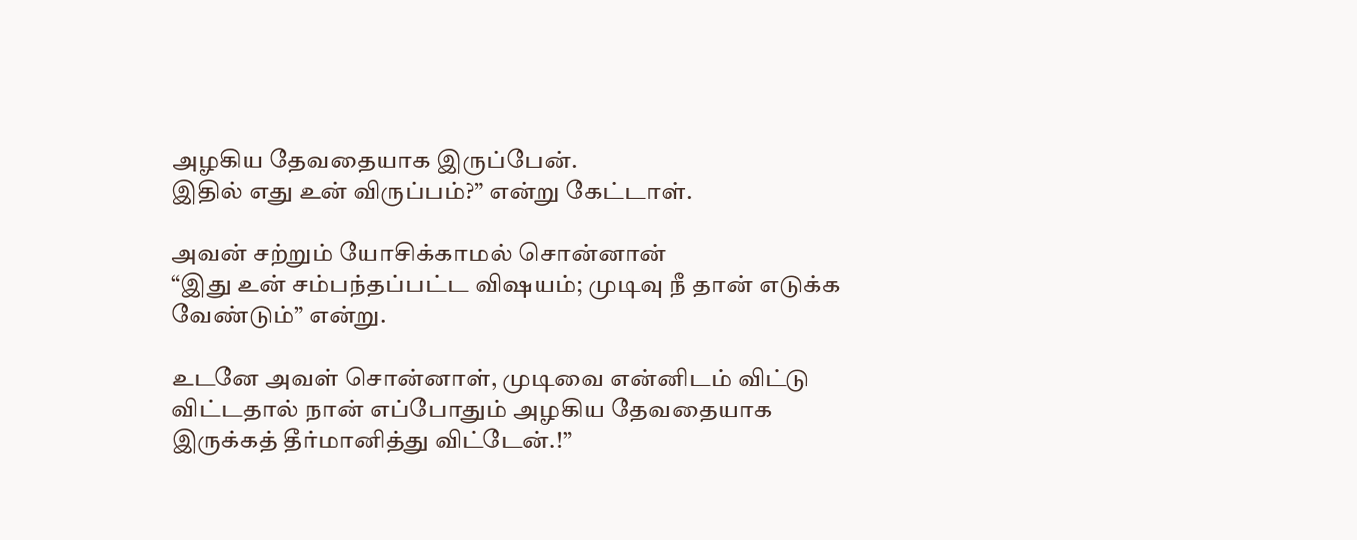அழகிய தேவதையாக இருப்பேன்.
இதில் எது உன் விருப்பம்?” என்று கேட்டாள்.

அவன் சற்றும் யோசிக்காமல் சொன்னான்
“இது உன் சம்பந்தப்பட்ட விஷயம்; முடிவு நீ தான் எடுக்க வேண்டும்” என்று.

உடனே அவள் சொன்னாள், முடிவை என்னிடம் விட்டு விட்டதால் நான் எப்போதும் அழகிய தேவதையாக இருக்கத் தீர்மானித்து விட்டேன்.!”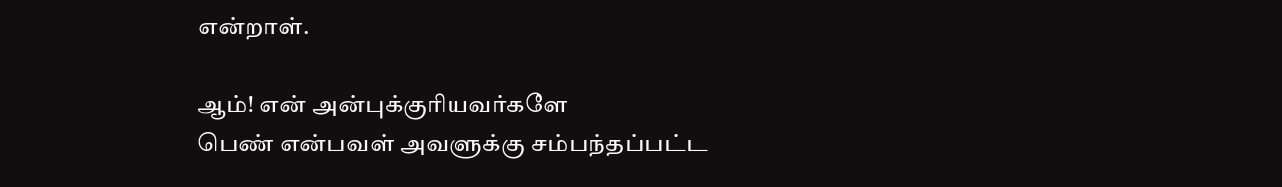என்றாள்.

ஆம்! என் அன்புக்குாியவர்களே
பெண் என்பவள் அவளுக்கு சம்பந்தப்பட்ட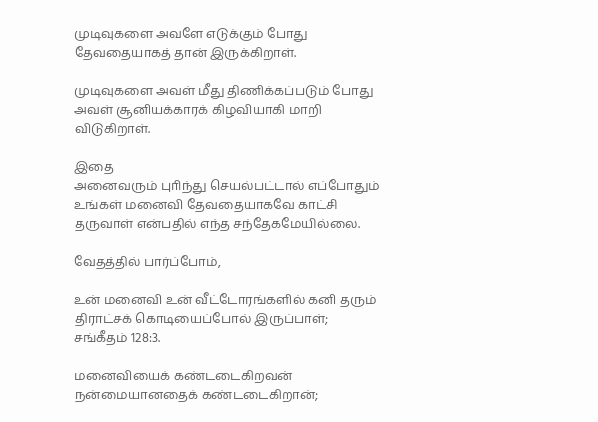முடிவுகளை அவளே எடுக்கும் போது தேவதையாகத் தான் இருக்கிறாள்.

முடிவுகளை அவள் மீது திணிக்கப்படும் போது அவள் சூனியக்காரக் கிழவியாகி மாறி விடுகிறாள்.

இதை
அனைவரும் புாிந்து செயல்பட்டால் எப்போதும் உங்கள் மனைவி தேவதையாகவே காட்சி தருவாள் என்பதில் எந்த சந்தேகமேயில்லை.

வேதத்தில் பார்ப்போம்,

உன் மனைவி உன் வீட்டோரங்களில் கனி தரும் திராட்சக் கொடியைப்போல் இருப்பாள்;
சங்கீதம் 128:3.

மனைவியைக் கண்டடைகிறவன் நன்மையானதைக் கண்டடைகிறான்;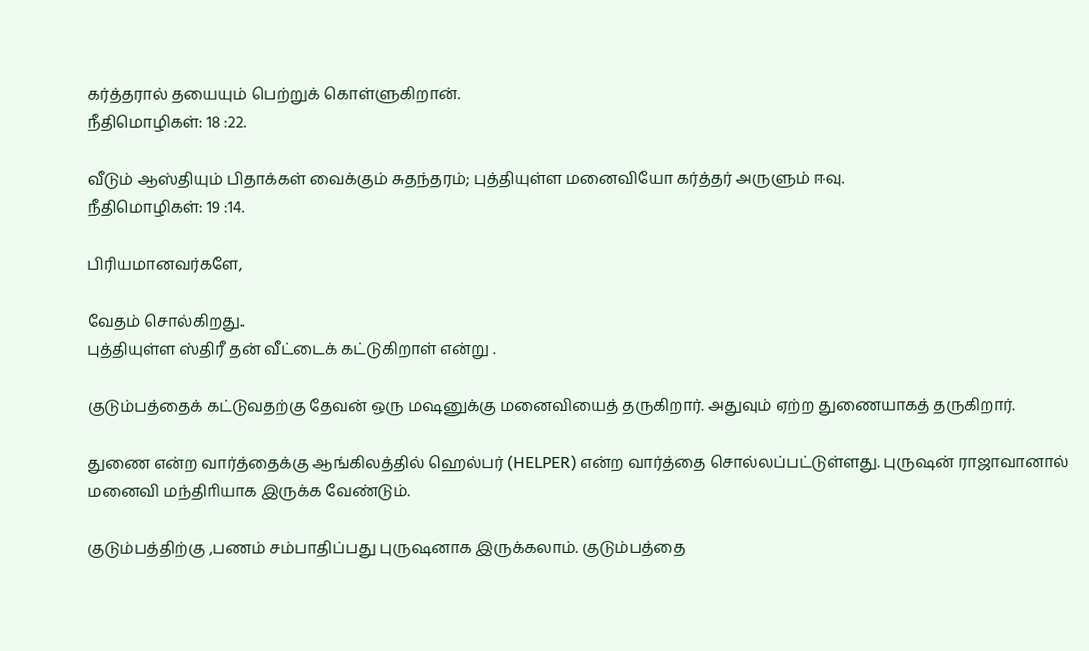கர்த்தரால் தயையும் பெற்றுக் கொள்ளுகிறான்.
நீதிமொழிகள்: 18 :22.

வீடும் ஆஸ்தியும் பிதாக்கள் வைக்கும் சுதந்தரம்; புத்தியுள்ள மனைவியோ கர்த்தர் அருளும் ஈவு.
நீதிமொழிகள்: 19 :14.

பிரியமானவர்களே,

வேதம் சொல்கிறது..
புத்தியுள்ள ஸ்திரீ தன் வீட்டைக் கட்டுகிறாள் என்று .

குடும்பத்தைக் கட்டுவதற்கு தேவன் ஒரு மஷனுக்கு மனைவியைத் தருகிறார். அதுவும் ஏற்ற துணையாகத் தருகிறார்.

துணை என்ற வார்த்தைக்கு ஆங்கிலத்தில் ஹெல்பர் (HELPER) என்ற வார்த்தை சொல்லப்பட்டுள்ளது. புருஷன் ராஜாவானால் மனைவி மந்திாியாக இருக்க வேண்டும்.

குடும்பத்திற்கு ,பணம் சம்பாதிப்பது புருஷனாக இருக்கலாம். குடும்பத்தை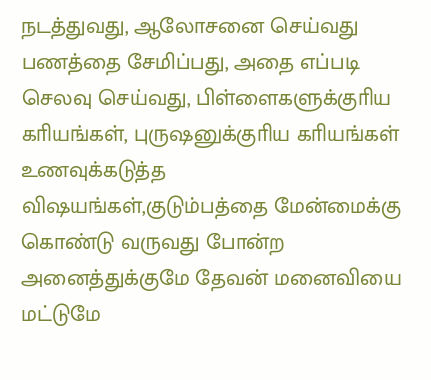நடத்துவது, ஆலோசனை செய்வது
பணத்தை சேமிப்பது, அதை எப்படி செலவு செய்வது, பிள்ளைகளுக்குாிய காியங்கள், புருஷனுக்குாிய காியங்கள்
உணவுக்கடுத்த விஷயங்கள்,குடும்பத்தை மேன்மைக்கு கொண்டு வருவது போன்ற அனைத்துக்குமே தேவன் மனைவியை மட்டுமே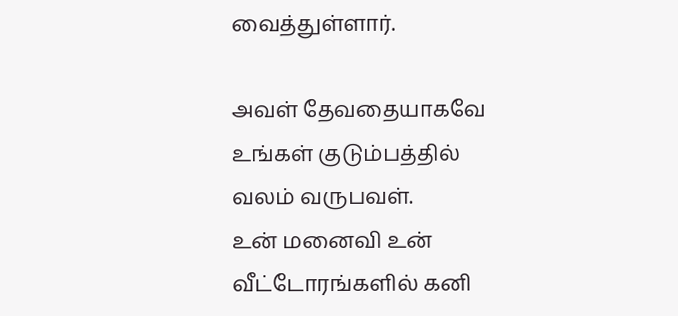வைத்துள்ளார்.

அவள் தேவதையாகவே உங்கள் குடும்பத்தில் வலம் வருபவள்.
உன் மனைவி உன் வீட்டோரங்களில் கனி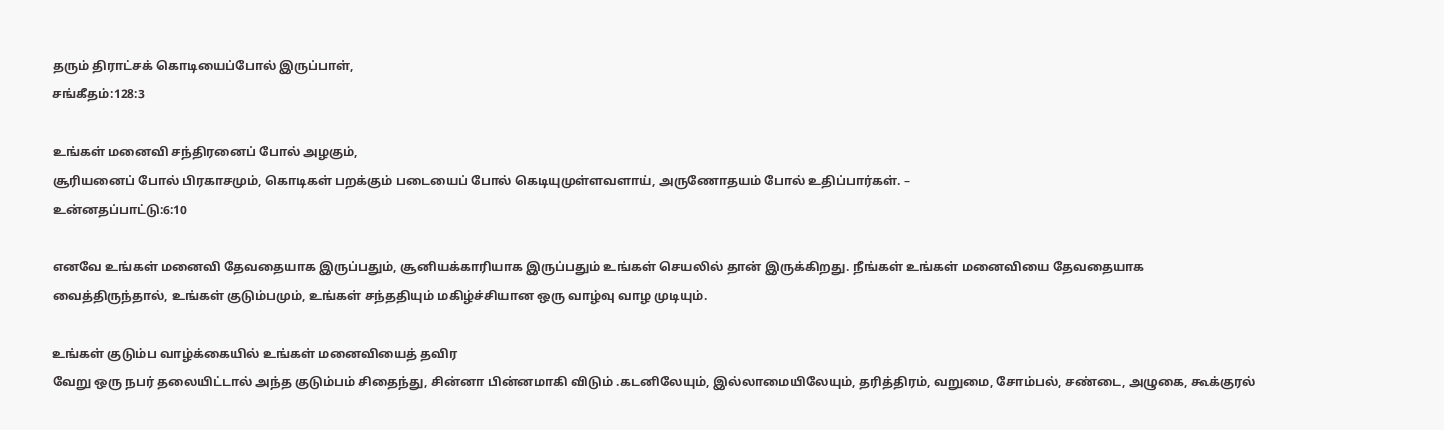தரும் திராட்சக் கொடியைப்போல் இருப்பாள்,
சங்கீதம்:128:3

உங்கள் மனைவி சந்திரனைப் போல் அழகும்,
சூரியனைப் போல் பிரகாசமும், கொடிகள் பறக்கும் படையைப் போல் கெடியுமுள்ளவளாய், அருணோதயம் போல் உதிப்பார்கள். –
உன்னதப்பாட்டு:6:10

எனவே உங்கள் மனைவி தேவதையாக இருப்பதும், சூனியக்காரியாக இருப்பதும் உங்கள் செயலில் தான் இருக்கிறது. நீங்கள் உங்கள் மனைவியை தேவதையாக வைத்திருந்தால், உங்கள் குடும்பமும், உங்கள் சந்ததியும் மகிழ்ச்சியான ஒரு வாழ்வு வாழ முடியும்.

உங்கள் குடும்ப வாழ்க்கையில் உங்கள் மனைவியைத் தவிர
வேறு ஒரு நபர் தலையிட்டால் அந்த குடும்பம் சிதைந்து, சின்னா பின்னமாகி விடும் .கடனிலேயும், இல்லாமையிலேயும், தரித்திரம், வறுமை, சோம்பல், சண்டை, அழுகை, கூக்குரல்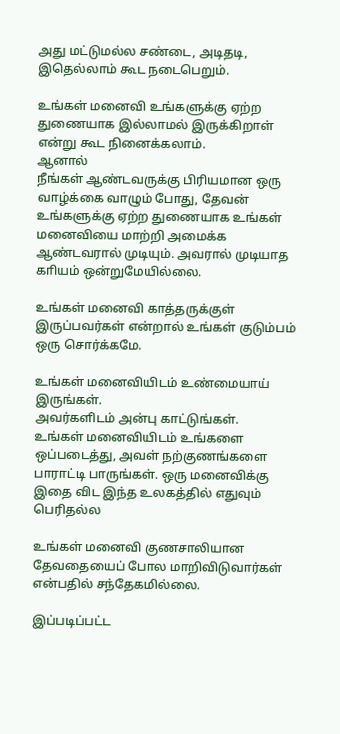அது மட்டுமல்ல சண்டை, அடிதடி, இதெல்லாம் கூட நடைபெறும்.

உங்கள் மனைவி உங்களுக்கு ஏற்ற துணையாக இல்லாமல் இருக்கிறாள் என்று கூட நினைக்கலாம்.
ஆனால்
நீங்கள் ஆண்டவருக்கு பிரியமான ஒரு வாழ்க்கை வாழும் போது, தேவன் உங்களுக்கு ஏற்ற துணையாக உங்கள் மனைவியை மாற்றி அமைக்க ஆண்டவரால் முடியும். அவரால் முடியாத காியம் ஒன்றுமேயில்லை.

உங்கள் மனைவி காத்தருக்குள் இருப்பவர்கள் என்றால் உங்கள் குடும்பம் ஒரு சொர்க்கமே.

உங்கள் மனைவியிடம் உண்மையாய் இருங்கள்.
அவர்களிடம் அன்பு காட்டுங்கள்.
உங்கள் மனைவியிடம் உங்களை ஒப்படைத்து, அவள் நற்குணங்களை பாராட்டி பாருங்கள். ஒரு மனைவிக்கு இதை விட இந்த உலகத்தில் எதுவும் பெரிதல்ல

உங்கள் மனைவி குணசாலியான தேவதையைப் போல மாறிவிடுவார்கள் என்பதில் சந்தேகமில்லை.

இப்படிப்பட்ட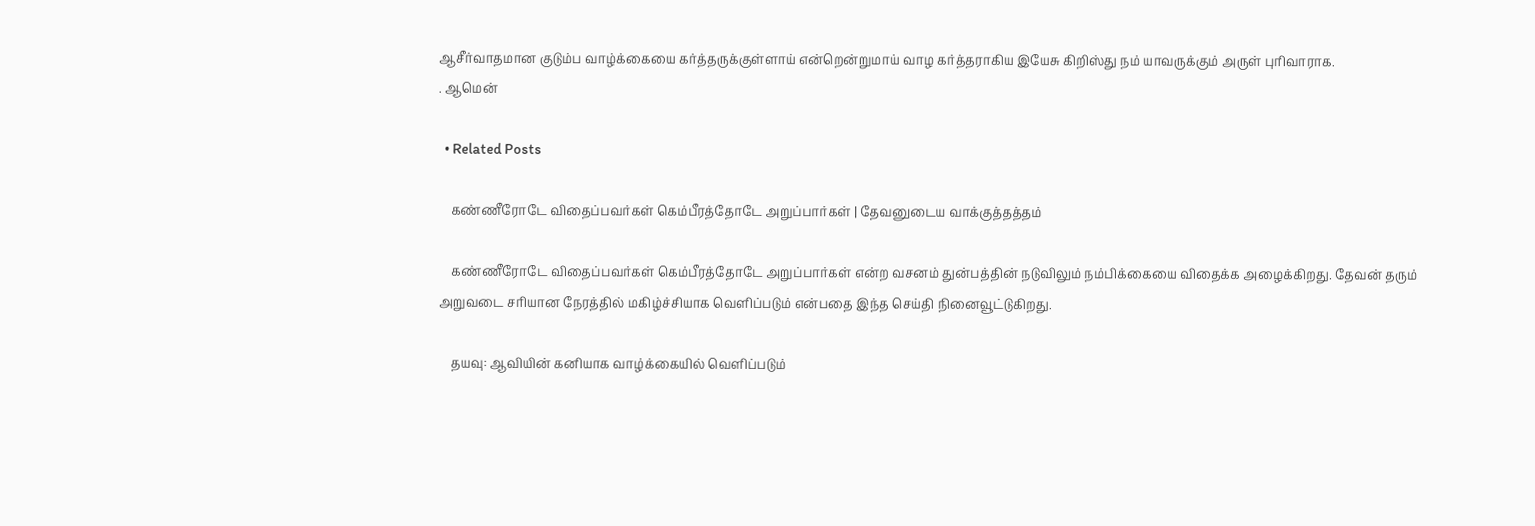ஆசீர்வாதமான குடும்ப வாழ்க்கையை கர்த்தருக்குள்ளாய் என்றென்றுமாய் வாழ கர்த்தராகிய இயேசு கிறிஸ்து நம் யாவருக்கும் அருள் புரிவாராக.
. ஆமென்

  • Related Posts

    கண்ணீரோடே விதைப்பவர்கள் கெம்பீரத்தோடே அறுப்பார்கள் | தேவனுடைய வாக்குத்தத்தம்

    கண்ணீரோடே விதைப்பவர்கள் கெம்பீரத்தோடே அறுப்பார்கள் என்ற வசனம் துன்பத்தின் நடுவிலும் நம்பிக்கையை விதைக்க அழைக்கிறது. தேவன் தரும் அறுவடை சரியான நேரத்தில் மகிழ்ச்சியாக வெளிப்படும் என்பதை இந்த செய்தி நினைவூட்டுகிறது.

    தயவு: ஆவியின் கனியாக வாழ்க்கையில் வெளிப்படும்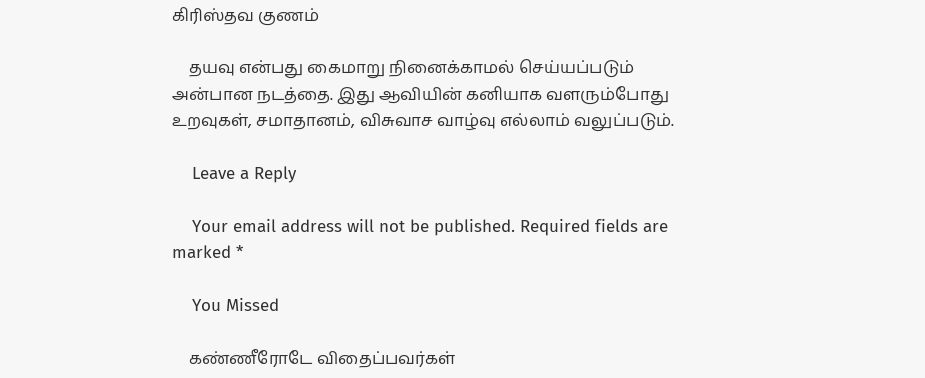கிரிஸ்தவ குணம்

    தயவு என்பது கைமாறு நினைக்காமல் செய்யப்படும் அன்பான நடத்தை. இது ஆவியின் கனியாக வளரும்போது உறவுகள், சமாதானம், விசுவாச வாழ்வு எல்லாம் வலுப்படும்.

    Leave a Reply

    Your email address will not be published. Required fields are marked *

    You Missed

    கண்ணீரோடே விதைப்பவர்கள்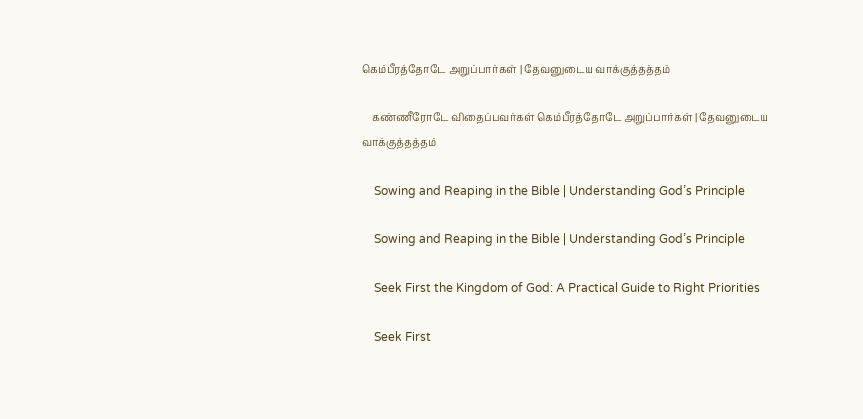கெம்பீரத்தோடே அறுப்பார்கள் | தேவனுடைய வாக்குத்தத்தம்

    கண்ணீரோடே விதைப்பவர்கள் கெம்பீரத்தோடே அறுப்பார்கள் | தேவனுடைய வாக்குத்தத்தம்

    Sowing and Reaping in the Bible | Understanding God’s Principle

    Sowing and Reaping in the Bible | Understanding God’s Principle

    Seek First the Kingdom of God: A Practical Guide to Right Priorities

    Seek First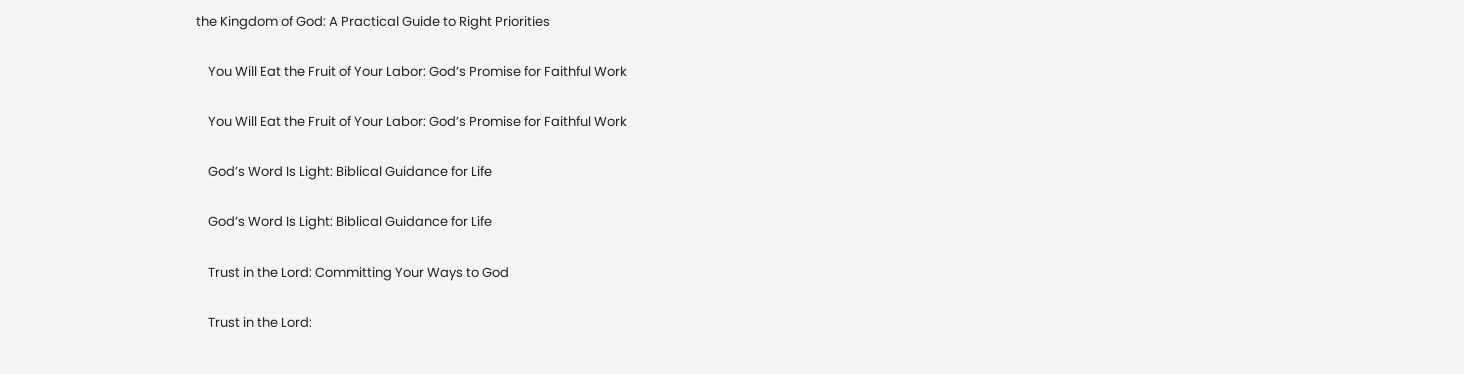the Kingdom of God: A Practical Guide to Right Priorities

    You Will Eat the Fruit of Your Labor: God’s Promise for Faithful Work

    You Will Eat the Fruit of Your Labor: God’s Promise for Faithful Work

    God’s Word Is Light: Biblical Guidance for Life

    God’s Word Is Light: Biblical Guidance for Life

    Trust in the Lord: Committing Your Ways to God

    Trust in the Lord: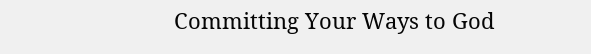Committing Your Ways to God